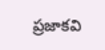ప్రజాకవి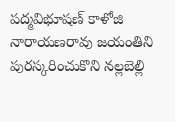పద్మవిభూషణ్ కాళోజి నారాయణరావు జయంతిని పురస్కరించుకొని నల్లబెల్లి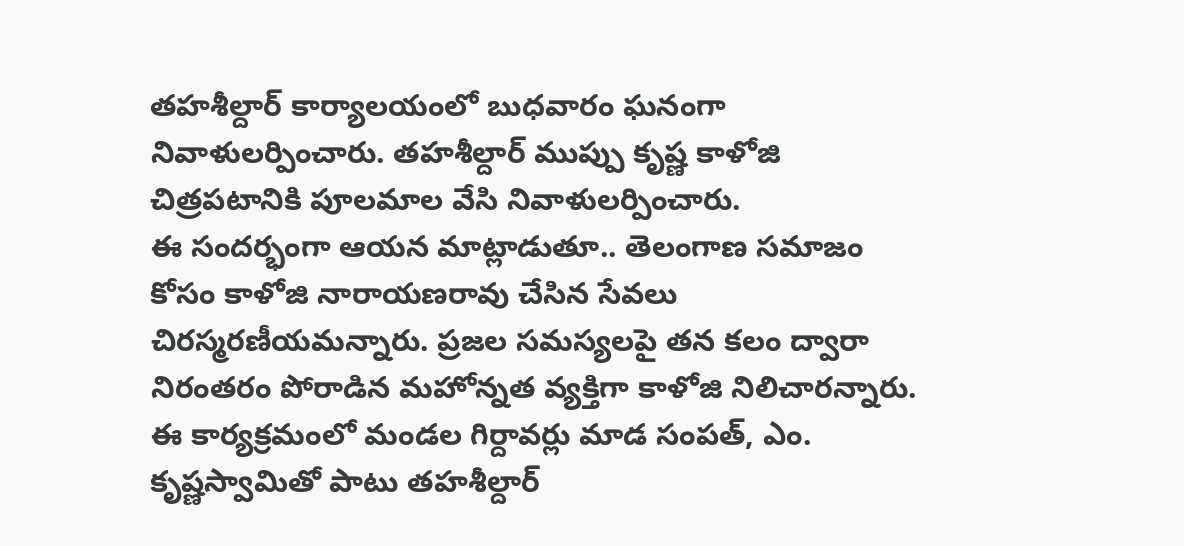తహశీల్దార్ కార్యాలయంలో బుధవారం ఘనంగా నివాళులర్పించారు. తహశీల్దార్ ముప్పు కృష్ణ కాళోజి చిత్రపటానికి పూలమాల వేసి నివాళులర్పించారు.
ఈ సందర్భంగా ఆయన మాట్లాడుతూ.. తెలంగాణ సమాజం కోసం కాళోజి నారాయణరావు చేసిన సేవలు చిరస్మరణీయమన్నారు. ప్రజల సమస్యలపై తన కలం ద్వారా నిరంతరం పోరాడిన మహోన్నత వ్యక్తిగా కాళోజి నిలిచారన్నారు.
ఈ కార్యక్రమంలో మండల గిర్దావర్లు మాడ సంపత్, ఎం. కృష్ణస్వామితో పాటు తహశీల్దార్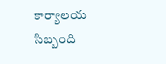కార్యాలయ సిబ్బంది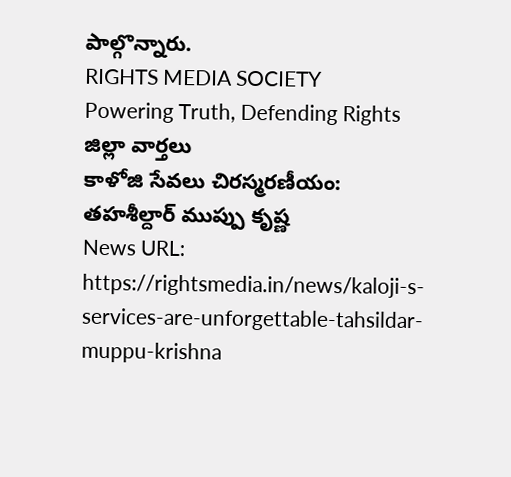పాల్గొన్నారు.
RIGHTS MEDIA SOCIETY
Powering Truth, Defending Rights
జిల్లా వార్తలు
కాళోజి సేవలు చిరస్మరణీయం: తహశీల్దార్ ముప్పు కృష్ణ
News URL: https://rightsmedia.in/news/kaloji-s-services-are-unforgettable-tahsildar-muppu-krishna